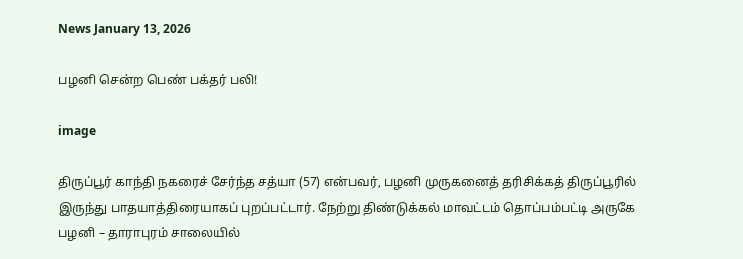News January 13, 2026

பழனி சென்ற பெண் பக்தர் பலி!

image

திருப்பூர் காந்தி நகரைச் சேர்ந்த சத்யா (57) என்பவர், பழனி முருகனைத் தரிசிக்கத் திருப்பூரில் இருந்து பாதயாத்திரையாகப் புறப்பட்டார். நேற்று திண்டுக்கல் மாவட்டம் தொப்பம்பட்டி அருகே பழனி – தாராபுரம் சாலையில்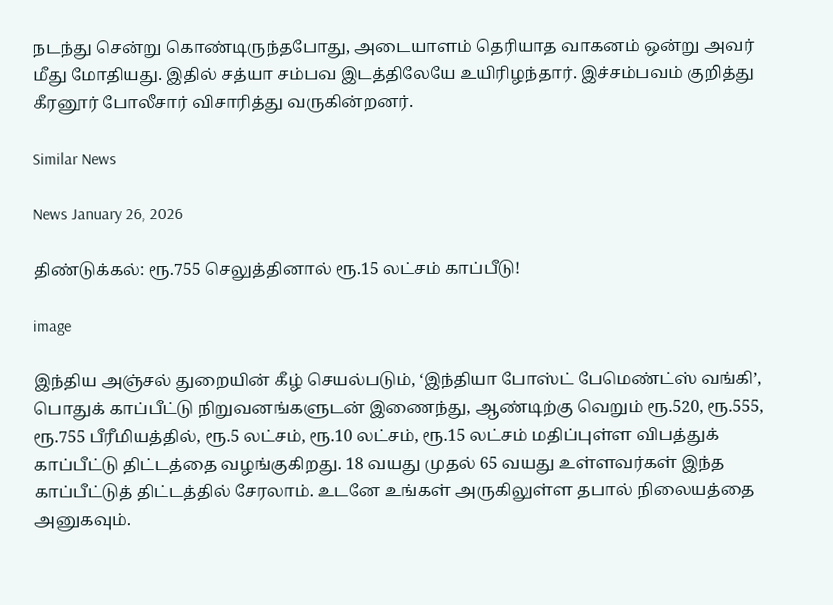நடந்து சென்று கொண்டிருந்தபோது, அடையாளம் தெரியாத வாகனம் ஒன்று அவர் மீது மோதியது. இதில் சத்யா சம்பவ இடத்திலேயே உயிரிழந்தார். இச்சம்பவம் குறித்து கீரனூர் போலீசார் விசாரித்து வருகின்றனர்.

Similar News

News January 26, 2026

திண்டுக்கல்: ரூ.755 செலுத்தினால் ரூ.15 லட்சம் காப்பீடு!

image

இந்திய அஞ்சல் துறையின் கீழ் செயல்படும், ‘இந்தியா போஸ்ட் பேமெண்ட்ஸ் வங்கி’, பொதுக் காப்பீட்டு நிறுவனங்களுடன் இணைந்து, ஆண்டிற்கு வெறும் ரூ.520, ரூ.555, ரூ.755 பீரீமியத்தில், ரூ.5 லட்சம், ரூ.10 லட்சம், ரூ.15 லட்சம் மதிப்புள்ள விபத்துக் காப்பீட்டு திட்டத்தை வழங்குகிறது. 18 வயது முதல் 65 வயது உள்ளவர்கள் இந்த காப்பீட்டுத் திட்டத்தில் சேரலாம். உடனே உங்கள் அருகிலுள்ள தபால் நிலையத்தை அனுகவும்.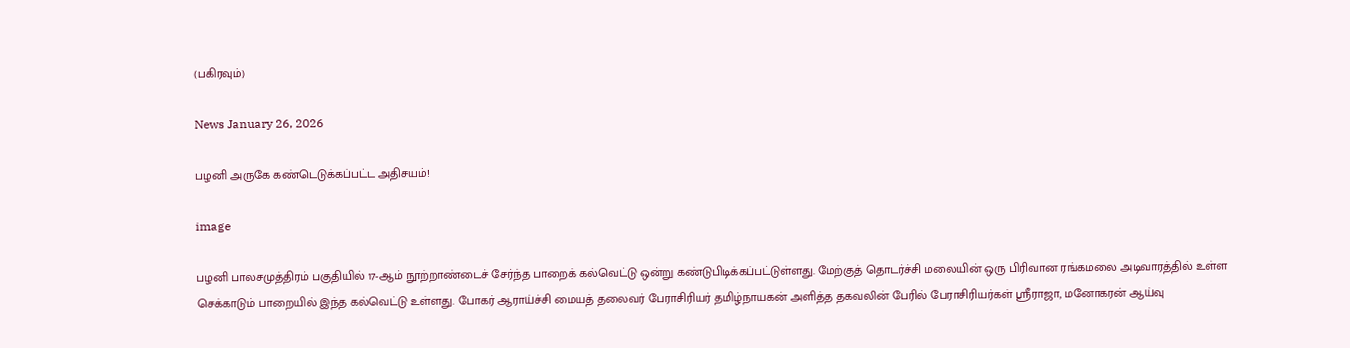(பகிரவும்)

News January 26, 2026

பழனி அருகே கண்டெடுக்கப்பட்ட அதிசயம்!

image

பழனி பாலசமுத்திரம் பகுதியில் 17-ஆம் நூற்றாண்டைச் சேர்ந்த பாறைக் கல்வெட்டு ஒன்று கண்டுபிடிக்கப்பட்டுள்ளது. மேற்குத் தொடர்ச்சி மலையின் ஒரு பிரிவான ரங்கமலை அடிவாரத்தில் உள்ள செக்காடும் பாறையில் இந்த கல்வெட்டு உள்ளது. போகர் ஆராய்ச்சி மையத் தலைவர் பேராசிரியர் தமிழ்நாயகன் அளித்த தகவலின் பேரில் பேராசிரியர்கள் ஸ்ரீராஜா, மனோகரன் ஆய்வு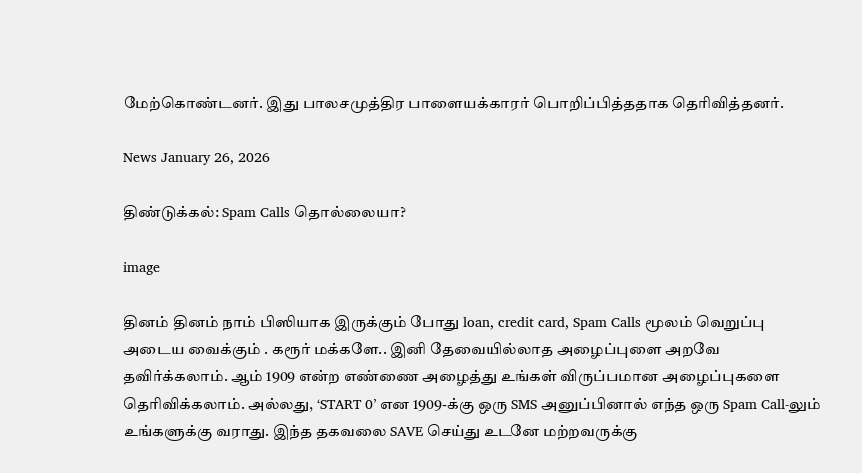மேற்கொண்டனர். இது பாலசமுத்திர பாளையக்காரர் பொறிப்பித்ததாக தெரிவித்தனர்.

News January 26, 2026

திண்டுக்கல்: Spam Calls தொல்லையா?

image

தினம் தினம் நாம் பிஸியாக இருக்கும் போது loan, credit card, Spam Calls மூலம் வெறுப்பு அடைய வைக்கும் . கரூர் மக்களே.. இனி தேவையில்லாத அழைப்புளை அறவே தவிர்க்கலாம். ஆம் 1909 என்ற எண்ணை அழைத்து உங்கள் விருப்பமான அழைப்புகளை தெரிவிக்கலாம். அல்லது, ‘START 0’ என 1909-க்கு ஒரு SMS அனுப்பினால் எந்த ஒரு Spam Call-லும் உங்களுக்கு வராது. இந்த தகவலை SAVE செய்து உடனே மற்றவருக்கு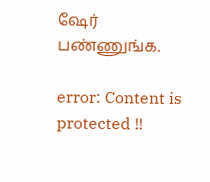ஷேர் பண்ணுங்க.

error: Content is protected !!